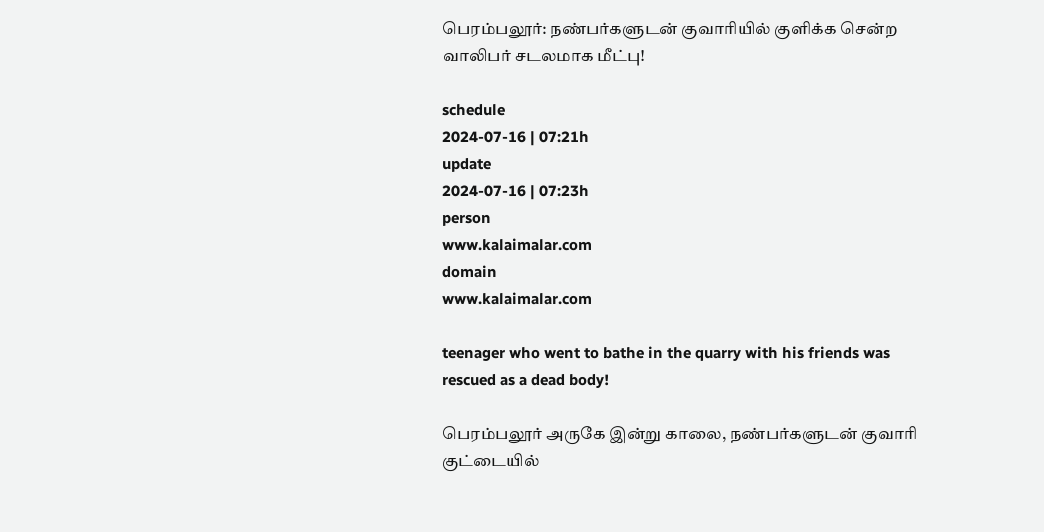பெரம்பலூர்: நண்பர்களுடன் குவாரியில் குளிக்க சென்ற வாலிபர் சடலமாக மீட்பு!

schedule
2024-07-16 | 07:21h
update
2024-07-16 | 07:23h
person
www.kalaimalar.com
domain
www.kalaimalar.com

teenager who went to bathe in the quarry with his friends was rescued as a dead body!

பெரம்பலூர் அருகே இன்று காலை, நண்பர்களுடன் குவாரி குட்டையில்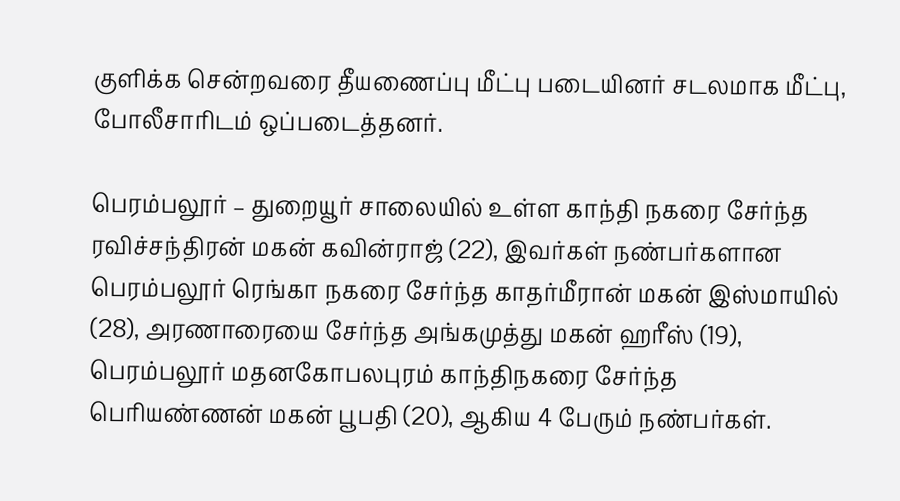குளிக்க சென்றவரை தீயணைப்பு மீட்பு படையினர் சடலமாக மீட்பு, போலீசாரிடம் ஒப்படைத்தனர்.

பெரம்பலூர் – துறையூர் சாலையில் உள்ள காந்தி நகரை சேர்ந்த ரவிச்சந்திரன் மகன் கவின்ராஜ் (22), இவர்கள் நண்பர்களான பெரம்பலூர் ரெங்கா நகரை சேர்ந்த காதர்மீரான் மகன் இஸ்மாயில் (28), அரணாரையை சேர்ந்த அங்கமுத்து மகன் ஹரீஸ் (19), பெரம்பலூர் மதனகோபலபுரம் காந்திநகரை சேர்ந்த பெரியண்ணன் மகன் பூபதி (20), ஆகிய 4 பேரும் நண்பர்கள்.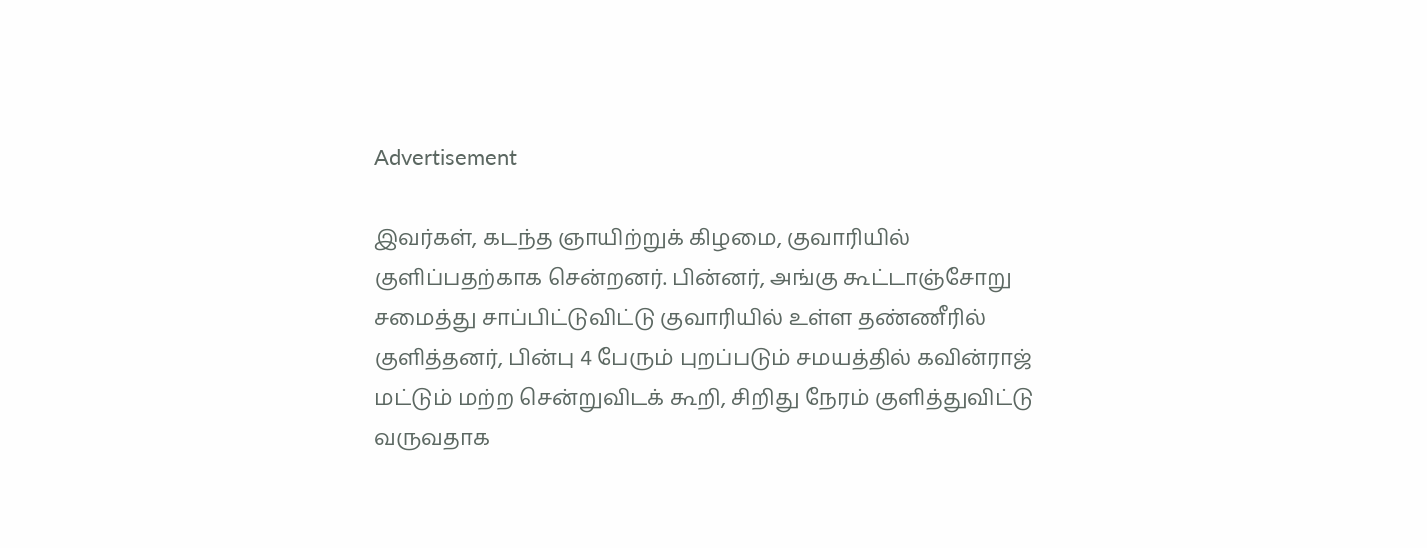Advertisement

இவர்கள், கடந்த ஞாயிற்றுக் கிழமை, குவாரியில் குளிப்பதற்காக சென்றனர். பின்னர், அங்கு கூட்டாஞ்சோறு சமைத்து சாப்பிட்டுவிட்டு குவாரியில் உள்ள தண்ணீரில் குளித்தனர், பின்பு 4 பேரும் புறப்படும் சமயத்தில் கவின்ராஜ் மட்டும் மற்ற சென்றுவிடக் கூறி, சிறிது நேரம் குளித்துவிட்டு வருவதாக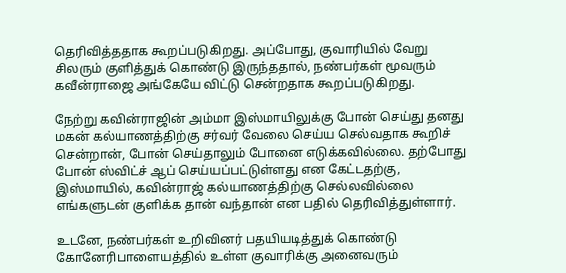தெரிவித்ததாக கூறப்படுகிறது. அப்போது, குவாரியில் வேறு சிலரும் குளித்துக் கொண்டு இருந்ததால், நண்பர்கள் மூவரும் கவீன்ராஜை அங்கேயே விட்டு சென்றதாக கூறப்படுகிறது.

நேற்று கவின்ராஜின் அம்மா இஸ்மாயிலுக்கு போன் செய்து தனது மகன் கல்யாணத்திற்கு சர்வர் வேலை செய்ய செல்வதாக கூறிச் சென்றான், போன் செய்தாலும் போனை எடுக்கவில்லை. தற்போது போன் ஸ்விட்ச் ஆப் செய்யப்பட்டுள்ளது என கேட்டதற்கு, இஸ்மாயில், கவின்ராஜ் கல்யாணத்திற்கு செல்லவில்லை எங்களுடன் குளிக்க தான் வந்தான் என பதில் தெரிவித்துள்ளார்.

உடனே, நண்பர்கள் உறிவினர் பதயியடித்துக் கொண்டு கோனேரிபாளையத்தில் உள்ள குவாரிக்கு அனைவரும்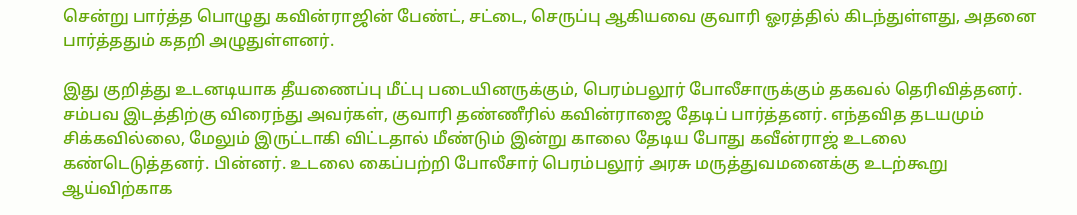சென்று பார்த்த பொழுது கவின்ராஜின் பேண்ட், சட்டை, செருப்பு ஆகியவை குவாரி ஓரத்தில் கிடந்துள்ளது, அதனை பார்த்ததும் கதறி அழுதுள்ளனர்.

இது குறித்து உடனடியாக தீயணைப்பு மீட்பு படையினருக்கும், பெரம்பலூர் போலீசாருக்கும் தகவல் தெரிவித்தனர். சம்பவ இடத்திற்கு விரைந்து அவர்கள், குவாரி தண்ணீரில் கவின்ராஜை தேடிப் பார்த்தனர். எந்தவித தடயமும் சிக்கவில்லை, மேலும் இருட்டாகி விட்டதால் மீண்டும் இன்று காலை தேடிய போது கவீன்ராஜ் உடலை கண்டெடுத்தனர். பின்னர். உடலை கைப்பற்றி போலீசார் பெரம்பலூர் அரசு மருத்துவமனைக்கு உடற்கூறு ஆய்விற்காக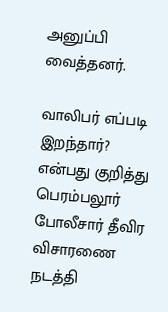அனுப்பி வைத்தனர்.

வாலிபர் எப்படி இறந்தார்? என்பது குறித்து பெரம்பலூர் போலீசார் தீவிர விசாரணை நடத்தி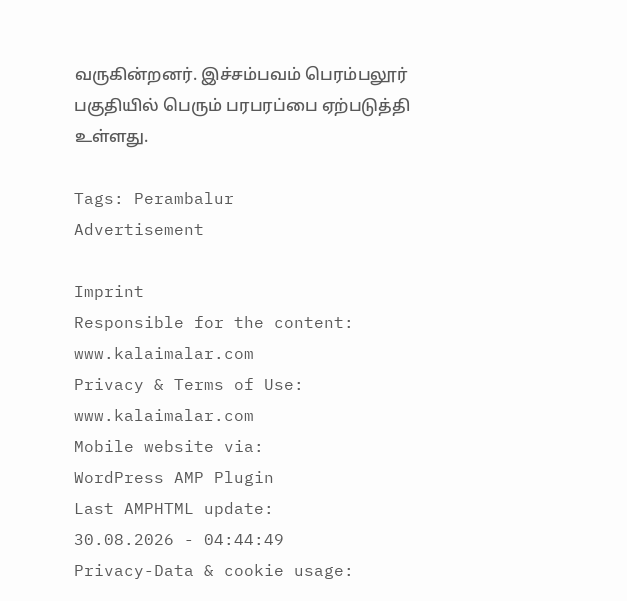வருகின்றனர். இச்சம்பவம் பெரம்பலூர் பகுதியில் பெரும் பரபரப்பை ஏற்படுத்தி உள்ளது.

Tags: Perambalur
Advertisement

Imprint
Responsible for the content:
www.kalaimalar.com
Privacy & Terms of Use:
www.kalaimalar.com
Mobile website via:
WordPress AMP Plugin
Last AMPHTML update:
30.08.2026 - 04:44:49
Privacy-Data & cookie usage: